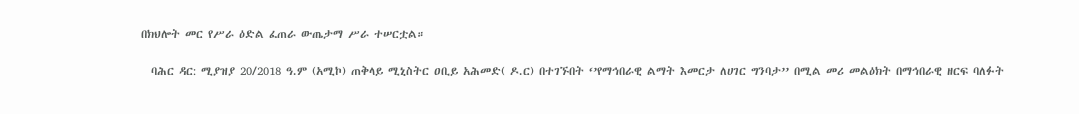በክህሎት መር የሥራ ዕድል ፈጠራ ውጤታማ ሥራ ተሠርቷል።

  ባሕር ዳር: ሚያዝያ 20/2018 ዓ.ም (አሚኮ) ጠቅላይ ሚኒስትር ዐቢይ አሕመድ( ዶ.ር) በተገኙበት ‘’የማኅበራዊ ልማት እመርታ ለሀገር ግንባታ’’ በሚል መሪ መልዕክት በማኅበራዊ ዘርፍ ባለፉት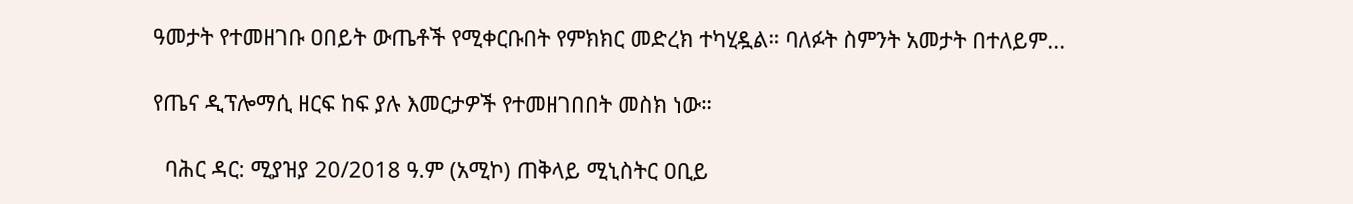ዓመታት የተመዘገቡ ዐበይት ውጤቶች የሚቀርቡበት የምክክር መድረክ ተካሂዷል። ባለፉት ስምንት አመታት በተለይም...

የጤና ዲፕሎማሲ ዘርፍ ከፍ ያሉ እመርታዎች የተመዘገበበት መስክ ነው።

  ባሕር ዳር: ሚያዝያ 20/2018 ዓ.ም (አሚኮ) ጠቅላይ ሚኒስትር ዐቢይ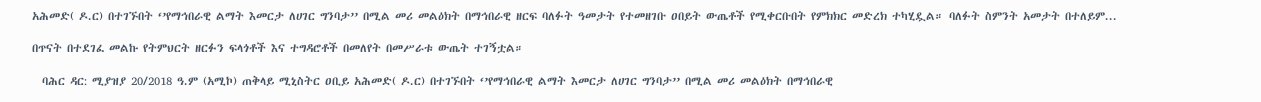አሕመድ( ዶ.ር) በተገኙበት ‘’የማኅበራዊ ልማት እመርታ ለሀገር ግንባታ’’ በሚል መሪ መልዕክት በማኅበራዊ ዘርፍ ባለፉት ዓመታት የተመዘገቡ ዐበይት ውጤቶች የሚቀርቡበት የምክክር መድረክ ተካሂዷል። ባለፉት ስምንት አመታት በተለይም...

በጥናት በተደገፈ መልኩ የትምህርት ዘርፉን ፍላጎቶች እና ተግዳሮቶች በመለየት በመሥራቱ ውጤት ተገኝቷል።

  ባሕር ዳር: ሚያዝያ 20/2018 ዓ.ም (አሚኮ) ጠቅላይ ሚኒስትር ዐቢይ አሕመድ( ዶ.ር) በተገኙበት ‘’የማኅበራዊ ልማት እመርታ ለሀገር ግንባታ’’ በሚል መሪ መልዕክት በማኅበራዊ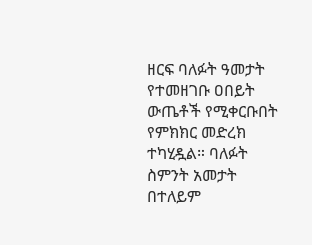ዘርፍ ባለፉት ዓመታት የተመዘገቡ ዐበይት ውጤቶች የሚቀርቡበት የምክክር መድረክ ተካሂዷል። ባለፉት ስምንት አመታት በተለይም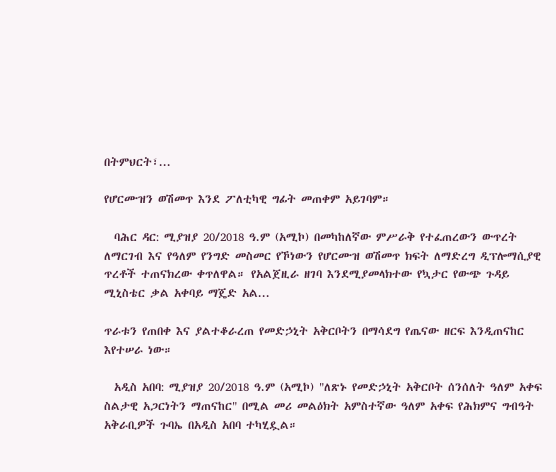በትምህርት፣...

የሆርሙዝን ወሽመጥ እንደ ፖለቲካዊ ግፊት መጠቀም አይገባም።

  ባሕር ዳር: ሚያዝያ 20/2018 ዓ.ም (አሚኮ) በመካከለኛው ምሥራቅ የተፈጠረውን ውጥረት ለማርገብ እና የዓለም የንግድ መስመር የኾነውን የሆርሙዝ ወሽመጥ ክፍት ለማድረግ ዲፕሎማሲያዊ ጥረቶች ተጠናክረው ቀጥለዋል። የአልጀዚራ ዘገባ እንደሚያመላክተው የኳታር የውጭ ጉዳይ ሚኒስቴር ቃል አቀባይ ማጄድ አል...

ጥራቱን የጠበቀ እና ያልተቆራረጠ የመድኃኒት አቅርቦትን በማሳደግ የጤናው ዘርፍ እንዲጠናከር እየተሠራ ነው።

  አዲስ አበባ: ሚያዝያ 20/2018 ዓ.ም (አሚኮ) "ለጽኑ የመድኃኒት አቅርቦት ሰንሰለት ዓለም አቀፍ ስልታዊ አጋርነትን ማጠናከር" በሚል መሪ መልዕክት አምስተኛው ዓለም አቀፍ የሕክምና ግብዓት አቅራቢዎች ጉባኤ በአዲስ አበባ ተካሂዷል።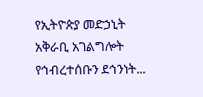የኢትዮጵያ መድኃኒት አቅራቢ አገልግሎት የኅብረተሰቡን ደኅንነት...